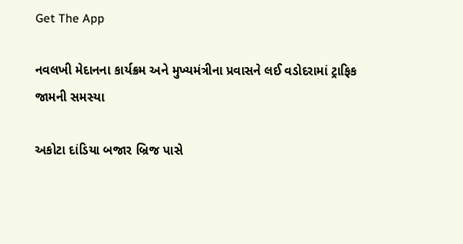Get The App

નવલખી મેદાનના કાર્યક્રમ અને મુખ્યમંત્રીના પ્રવાસને લઈ વડોદરામાં ટ્રાફિક જામની સમસ્યા

અકોટા દાંડિયા બજાર બ્રિજ પાસે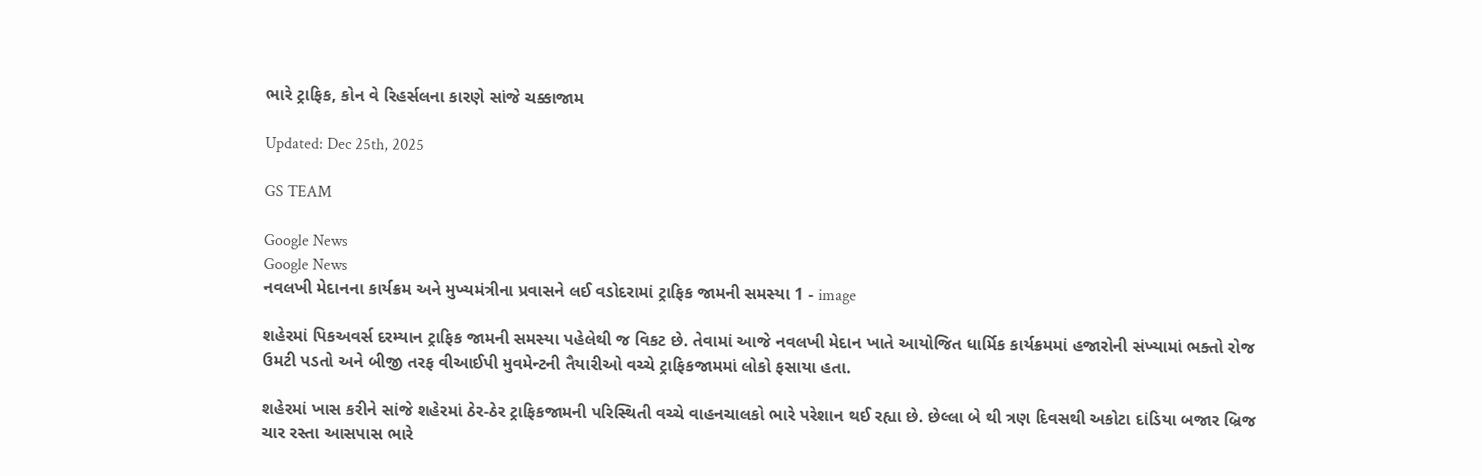ભારે ટ્રાફિક, કોન વે રિહર્સલના કારણે સાંજે ચક્કાજામ

Updated: Dec 25th, 2025

GS TEAM

Google News
Google News
નવલખી મેદાનના કાર્યક્રમ અને મુખ્યમંત્રીના પ્રવાસને લઈ વડોદરામાં ટ્રાફિક જામની સમસ્યા 1 - image

શહેરમાં પિકઅવર્સ દરમ્યાન ટ્રાફિક જામની સમસ્યા પહેલેથી જ વિકટ છે. તેવામાં આજે નવલખી મેદાન ખાતે આયોજિત ધાર્મિક કાર્યક્રમમાં હજારોની સંખ્યામાં ભક્તો રોજ ઉમટી પડતો અને બીજી તરફ વીઆઈપી મુવમેન્ટની તૈયારીઓ વચ્ચે ટ્રાફિકજામમાં લોકો ફસાયા હતા.

શહેરમાં ખાસ કરીને સાંજે શહેરમાં ઠેર-ઠેર ટ્રાફિકજામની પરિસ્થિતી વચ્ચે વાહનચાલકો ભારે પરેશાન થઈ રહ્યા છે. છેલ્લા બે થી ત્રણ દિવસથી અકોટા દાંડિયા બજાર બ્રિજ ચાર રસ્તા આસપાસ ભારે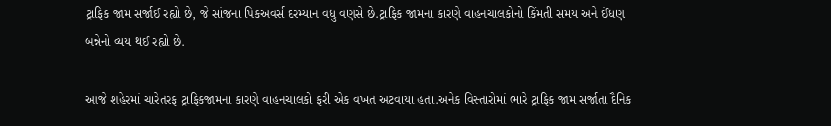ટ્રાફિક જામ સર્જાઈ રહ્યો છે, જે સાંજના પિકઅવર્સ દરમ્યાન વધુ વણસે છે.ટ્રાફિક જામના કારણે વાહનચાલકોનો કિંમતી સમય અને ઈંધણ બન્નેનો વ્યય થઈ રહ્યો છે.

આજે શહેરમાં ચારેતરફ ટ્રાફિકજામના કારણે વાહનચાલકો ફરી એક વખત અટવાયા હતા.અનેક વિસ્તારોમાં ભારે ટ્રાફિક જામ સર્જાતા દૈનિક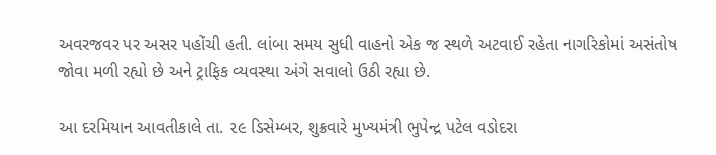અવરજવર પર અસર પહોંચી હતી. લાંબા સમય સુધી વાહનો એક જ સ્થળે અટવાઈ રહેતા નાગરિકોમાં અસંતોષ જોવા મળી રહ્યો છે અને ટ્રાફિક વ્યવસ્થા અંગે સવાલો ઉઠી રહ્યા છે.

આ દરમિયાન આવતીકાલે તા. ૨૯ ડિસેમ્બર, શુક્રવારે મુખ્યમંત્રી ભુપેન્દ્ર પટેલ વડોદરા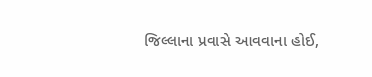જિલ્લાના પ્રવાસે આવવાના હોઈ,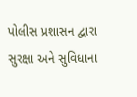પોલીસ પ્રશાસન દ્વારા સુરક્ષા અને સુવિધાના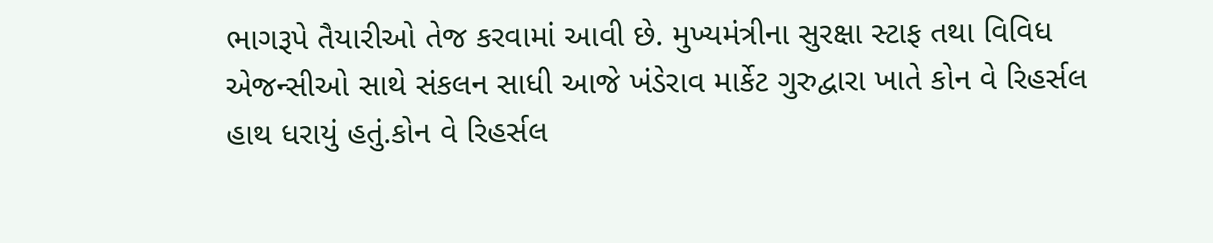ભાગરૂપે તૈયારીઓ તેજ કરવામાં આવી છે. મુખ્યમંત્રીના સુરક્ષા સ્ટાફ તથા વિવિધ એજન્સીઓ સાથે સંકલન સાધી આજે ખંડેરાવ માર્કેટ ગુરુદ્વારા ખાતે કોન વે રિહર્સલ હાથ ધરાયું હતું.કોન વે રિહર્સલ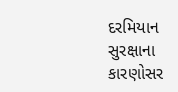દરમિયાન સુરક્ષાના કારણોસર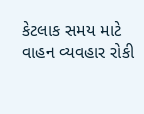કેટલાક સમય માટે વાહન વ્યવહાર રોકી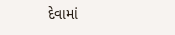દેવામાં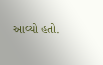આવ્યો હતો.